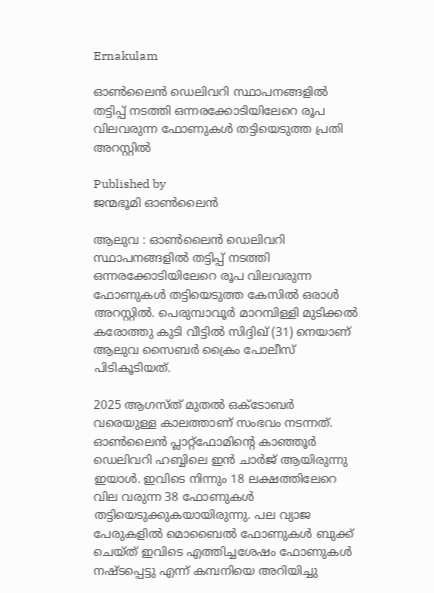Ernakulam

ഓൺലൈൻ ഡെലിവറി സ്ഥാപനങ്ങളിൽ തട്ടിപ്പ് നടത്തി ഒന്നരക്കോടിയിലേറെ രൂപ വിലവരുന്ന ഫോണുകൾ തട്ടിയെടുത്ത പ്രതി അറസ്റ്റിൽ

Published by
ജന്മഭൂമി ഓണ്‍ലൈന്‍

ആലുവ : ഓൺലൈൻ ഡെലിവറി സ്ഥാപനങ്ങളിൽ തട്ടിപ്പ് നടത്തി ഒന്നരക്കോടിയിലേറെ രൂപ വിലവരുന്ന ഫോണുകൾ തട്ടിയെടുത്ത കേസിൽ ഒരാൾ അറസ്റ്റിൽ. പെരുമ്പാവൂർ മാറമ്പിള്ളി മുടിക്കൽ കരോത്തു കുടി വീട്ടിൽ സിദ്ദിഖ് (31) നെയാണ് ആലുവ സൈബർ ക്രൈം പോലീസ് പിടികൂടിയത്.

2025 ആഗസ്ത് മുതൽ ഒക്ടോബർ വരെയുള്ള കാലത്താണ് സംഭവം നടന്നത്. ഓൺലൈൻ പ്ലാറ്റ്ഫോമിന്റെ കാഞ്ഞൂർ ഡെലിവറി ഹബ്ബിലെ ഇൻ ചാർജ് ആയിരുന്നു ഇയാൾ. ഇവിടെ നിന്നും 18 ലക്ഷത്തിലേറെ വില വരുന്ന 38 ഫോണുകൾ തട്ടിയെടുക്കുകയായിരുന്നു. പല വ്യാജ പേരുകളിൽ മൊബൈൽ ഫോണുകൾ ബുക്ക് ചെയ്ത് ഇവിടെ എത്തിച്ചശേഷം ഫോണുകൾ നഷ്ടപ്പെട്ടു എന്ന് കമ്പനിയെ അറിയിച്ചു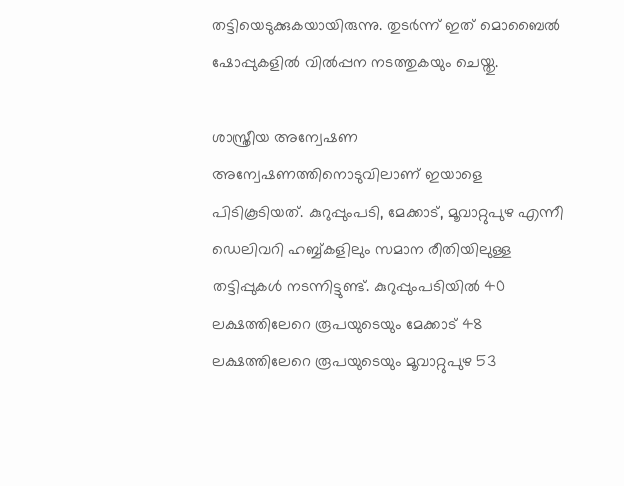തട്ടിയെടുക്കുകയായിരുന്നു. തുടർന്ന് ഇത് മൊബൈൽ ഷോപ്പുകളിൽ വിൽപ്പന നടത്തുകയും ചെയ്തു.

ശാസ്ത്രീയ അന്വേഷണ അന്വേഷണത്തിനൊടുവിലാണ് ഇയാളെ പിടികൂടിയത്. കുറുപ്പുംപടി, മേക്കാട്, മൂവാറ്റുപുഴ എന്നീ ഡെലിവറി ഹബ്ബ്കളിലും സമാന രീതിയിലുള്ള തട്ടിപ്പുകൾ നടന്നിട്ടുണ്ട്. കുറുപ്പുംപടിയിൽ 40 ലക്ഷത്തിലേറെ രൂപയുടെയും മേക്കാട് 48 ലക്ഷത്തിലേറെ രൂപയുടെയും മൂവാറ്റുപുഴ 53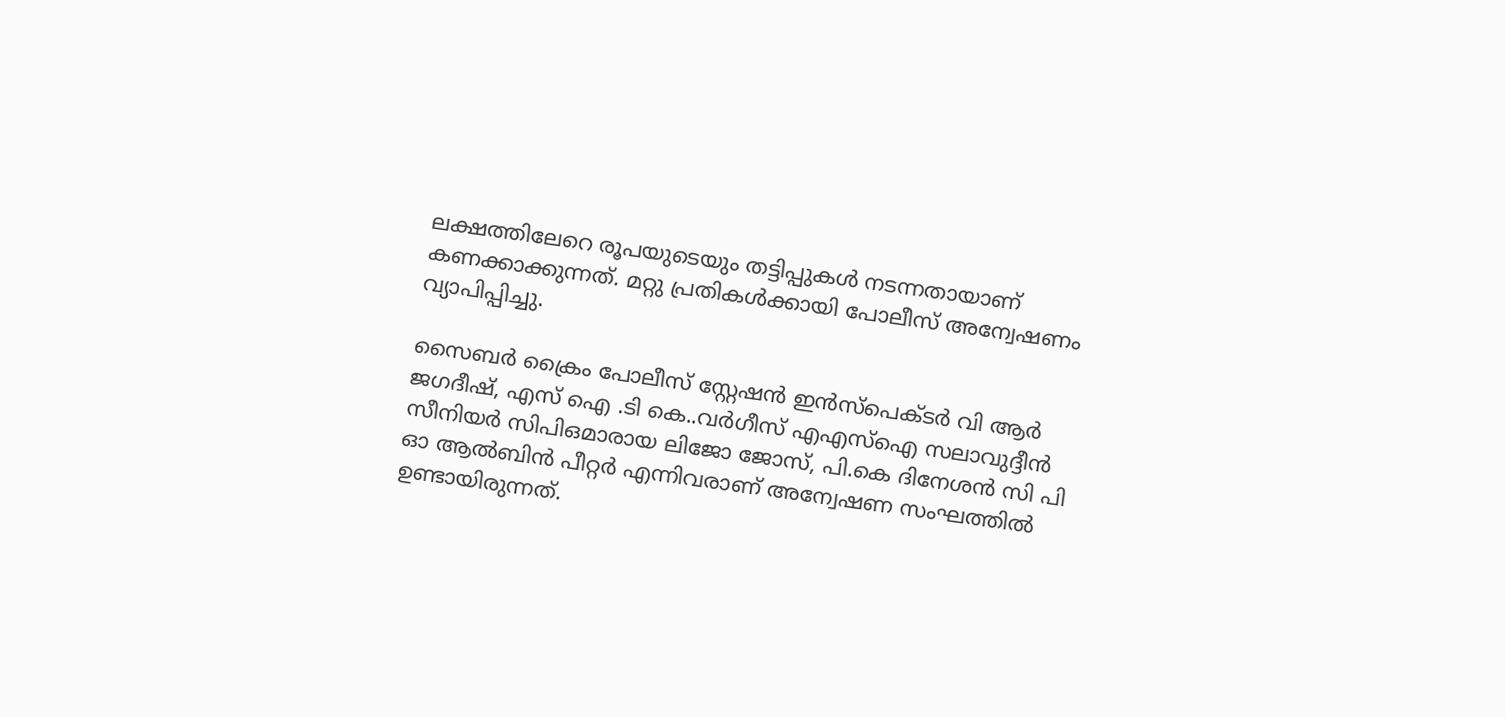ലക്ഷത്തിലേറെ രൂപയുടെയും തട്ടിപ്പുകൾ നടന്നതായാണ് കണക്കാക്കുന്നത്. മറ്റു പ്രതികൾക്കായി പോലീസ് അന്വേഷണം വ്യാപിപ്പിച്ചു.

സൈബർ ക്രൈം പോലീസ് സ്റ്റേഷൻ ഇൻസ്പെക്ടർ വി ആർ ജഗദീഷ്, എസ് ഐ .ടി കെ..വർഗീസ് എഎസ്ഐ സലാവുദ്ദീൻ സീനിയർ സിപിഒമാരായ ലിജോ ജോസ്, പി.കെ ദിനേശൻ സി പി ഓ ആൽബിൻ പീറ്റർ എന്നിവരാണ് അന്വേഷണ സംഘത്തിൽ ഉണ്ടായിരുന്നത്.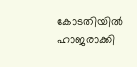കോടതിയിൽ ഹാജരാക്കി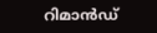റിമാൻഡ്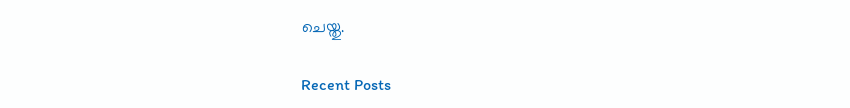ചെയ്തു.

Recent Posts